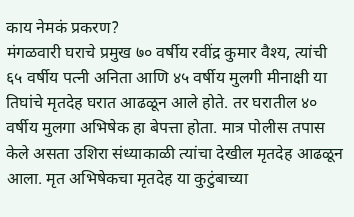काय नेमकं प्रकरण?
मंगळवारी घराचे प्रमुख ७० वर्षीय रवींद्र कुमार वैश्य, त्यांची ६५ वर्षीय पत्नी अनिता आणि ४५ वर्षीय मुलगी मीनाक्षी या तिघांचे मृतदेह घरात आढळून आले होते. तर घरातील ४० वर्षीय मुलगा अभिषेक हा बेपत्ता होता. मात्र पोलीस तपास केले असता उशिरा संध्याकाळी त्यांचा देखील मृतदेह आढळून आला. मृत अभिषेकचा मृतदेह या कुटुंबाच्या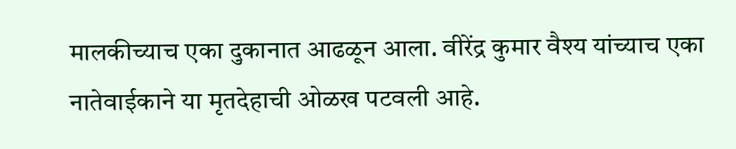मालकीच्याच एका दुकानात आढळून आला. वीरेंद्र कुमार वैश्य यांच्याच एका नातेवाईकाने या मृतदेहाची ओळख पटवली आहे.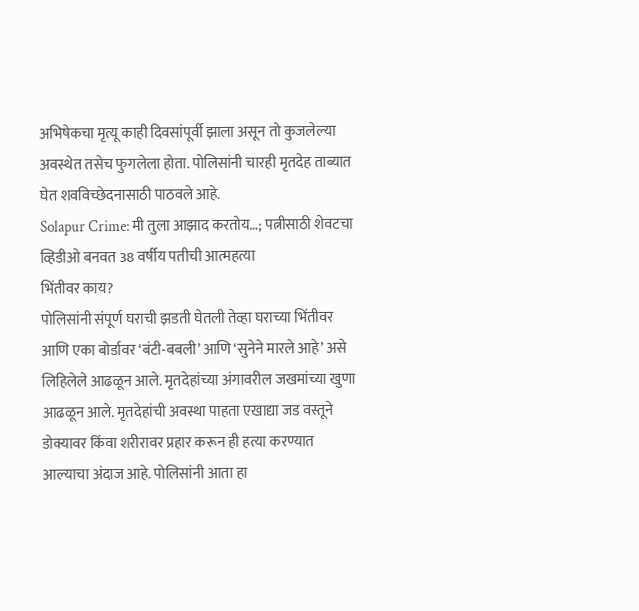अभिषेकचा मृत्यू काही दिवसांपूर्वी झाला असून तो कुजलेल्या अवस्थेत तसेच फुगलेला होता. पोलिसांनी चारही मृतदेह ताब्यात घेत शवविच्छेदनासाठी पाठवले आहे.
Solapur Crime: मी तुला आझाद करतोय…; पत्नीसाठी शेवटचा व्हिडीओ बनवत 38 वर्षीय पतीची आत्महत्या
भिंतीवर काय?
पोलिसांनी संपूर्ण घराची झडती घेतली तेव्हा घराच्या भिंतीवर आणि एका बोर्डावर ‘बंटी-बबली’ आणि ‘सुनेने मारले आहे’ असे लिहिलेले आढळून आले. मृतदेहांच्या अंगावरील जखमांच्या खुणा आढळून आले. मृतदेहांची अवस्था पाहता एखाद्या जड वस्तूने डोक्यावर किंवा शरीरावर प्रहार करून ही हत्या करण्यात आल्याचा अंदाज आहे. पोलिसांनी आता हा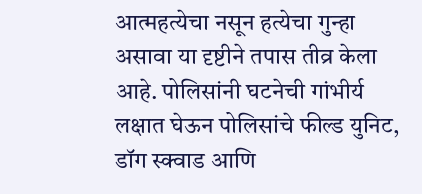आत्महत्येचा नसून हत्येचा गुन्हा असावा या दृष्टीने तपास तीव्र केला आहे. पोलिसांनी घटनेची गांभीर्य लक्षात घेऊन पोलिसांचे फील्ड युनिट, डॉग स्क्वाड आणि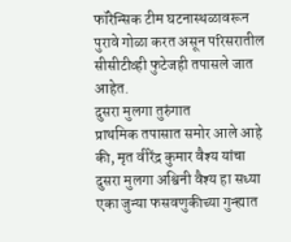फॉरेन्सिक टीम घटनास्थळावरून पुरावे गोळा करत असून परिसरातील सीसीटीव्ही फुटेजही तपासले जात आहेत.
दुसरा मुलगा तुरुंगात
प्राथमिक तपासात समोर आले आहे की, मृत वीरेंद्र कुमार वैश्य यांचा दुसरा मुलगा अश्विनी वैश्य हा सध्या एका जुन्या फसवणुकीच्या गुन्ह्यात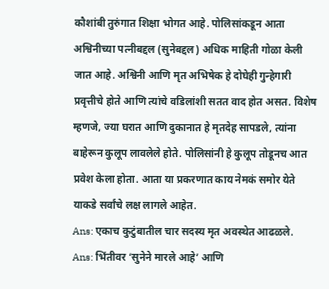कौशांबी तुरुंगात शिक्षा भोगत आहे. पोलिसांकडून आता अश्विनीच्या पत्नीबद्दल (सुनेबद्दल) अधिक माहिती गोळा केली जात आहे. अश्विनी आणि मृत अभिषेक हे दोघेही गुन्हेगारी प्रवृत्तीचे होते आणि त्यांचे वडिलांशी सतत वाद होत असत. विशेष म्हणजे, ज्या घरात आणि दुकानात हे मृतदेह सापडले, त्यांना बाहेरून कुलूप लावलेले होते. पोलिसांनी हे कुलूप तोडूनच आत प्रवेश केला होता. आता या प्रकरणात काय नेमकं समोर येते याकडे सर्वांचे लक्ष लागले आहेत.
Ans: एकाच कुटुंबातील चार सदस्य मृत अवस्थेत आढळले.
Ans: भिंतीवर ‘सुनेने मारले आहे’ आणि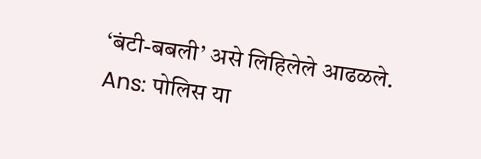‘बंटी-बबली’ असे लिहिलेले आढळले.
Ans: पोलिस या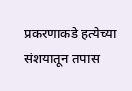प्रकरणाकडे हत्येच्या संशयातून तपास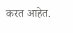करत आहेत.